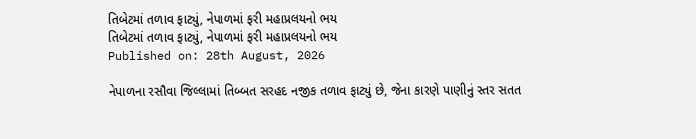તિબેટમાં તળાવ ફાટ્યું, નેપાળમાં ફરી મહાપ્રલયનો ભય
તિબેટમાં તળાવ ફાટ્યું, નેપાળમાં ફરી મહાપ્રલયનો ભય
Published on: 28th August, 2026

નેપાળના રસૌવા જિલ્લામાં તિબ્બત સરહદ નજીક તળાવ ફાટ્યું છે, જેના કારણે પાણીનું સ્તર સતત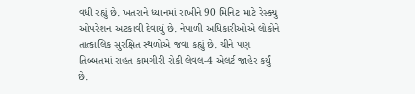વધી રહ્યું છે. ખતરાને ધ્યાનમાં રાખીને 90 મિનિટ માટે રેસ્ક્યુ ઓપરેશન અટકાવી દેવાયું છે. નેપાળી અધિકારીઓએ લોકોને તાત્કાલિક સુરક્ષિત સ્થળોએ જવા કહ્યું છે. ચીને પણ તિબ્બતમાં રાહત કામગીરી રોકી લેવલ-4 એલર્ટ જાહેર કર્યું છે.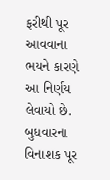ફરીથી પૂર આવવાના ભયને કારણે આ નિર્ણય લેવાયો છે. બુધવારના વિનાશક પૂર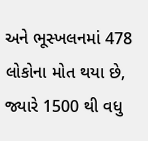અને ભૂસ્ખલનમાં 478 લોકોના મોત થયા છે, જ્યારે 1500 થી વધુ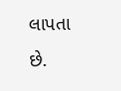લાપતા છે.